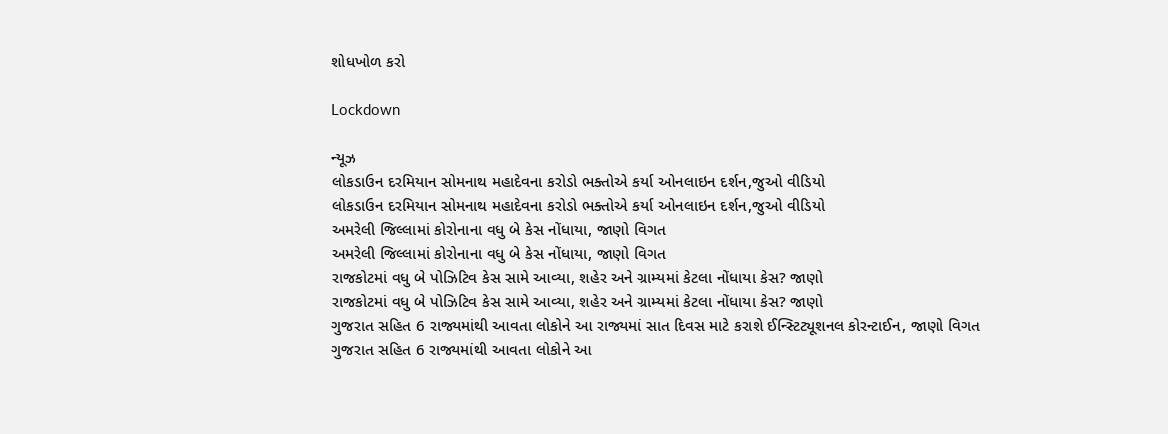શોધખોળ કરો

Lockdown

ન્યૂઝ
લોકડાઉન દરમિયાન સોમનાથ મહાદેવના કરોડો ભક્તોએ કર્યા ઓનલાઇન દર્શન,જુઓ વીડિયો
લોકડાઉન દરમિયાન સોમનાથ મહાદેવના કરોડો ભક્તોએ કર્યા ઓનલાઇન દર્શન,જુઓ વીડિયો
અમરેલી જિલ્લામાં કોરોનાના વધુ બે કેસ નોંધાયા, જાણો વિગત
અમરેલી જિલ્લામાં કોરોનાના વધુ બે કેસ નોંધાયા, જાણો વિગત
રાજકોટમાં વધુ બે પોઝિટિવ કેસ સામે આવ્યા, શહેર અને ગ્રામ્યમાં કેટલા નોંધાયા કેસ? જાણો
રાજકોટમાં વધુ બે પોઝિટિવ કેસ સામે આવ્યા, શહેર અને ગ્રામ્યમાં કેટલા નોંધાયા કેસ? જાણો
ગુજરાત સહિત 6 રાજ્યમાંથી આવતા લોકોને આ રાજ્યમાં સાત દિવસ માટે કરાશે ઈન્સ્ટિટ્યૂશનલ કોરન્ટાઈન, જાણો વિગત
ગુજરાત સહિત 6 રાજ્યમાંથી આવતા લોકોને આ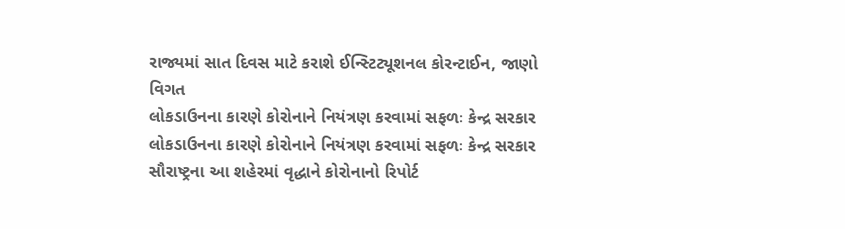રાજ્યમાં સાત દિવસ માટે કરાશે ઈન્સ્ટિટ્યૂશનલ કોરન્ટાઈન, જાણો વિગત
લોકડાઉનના કારણે કોરોનાને નિયંત્રણ કરવામાં સફળઃ કેન્દ્ર સરકાર
લોકડાઉનના કારણે કોરોનાને નિયંત્રણ કરવામાં સફળઃ કેન્દ્ર સરકાર
સૌરાષ્ટ્રના આ શહેરમાં વૃદ્ધાને કોરોનાનો રિપોર્ટ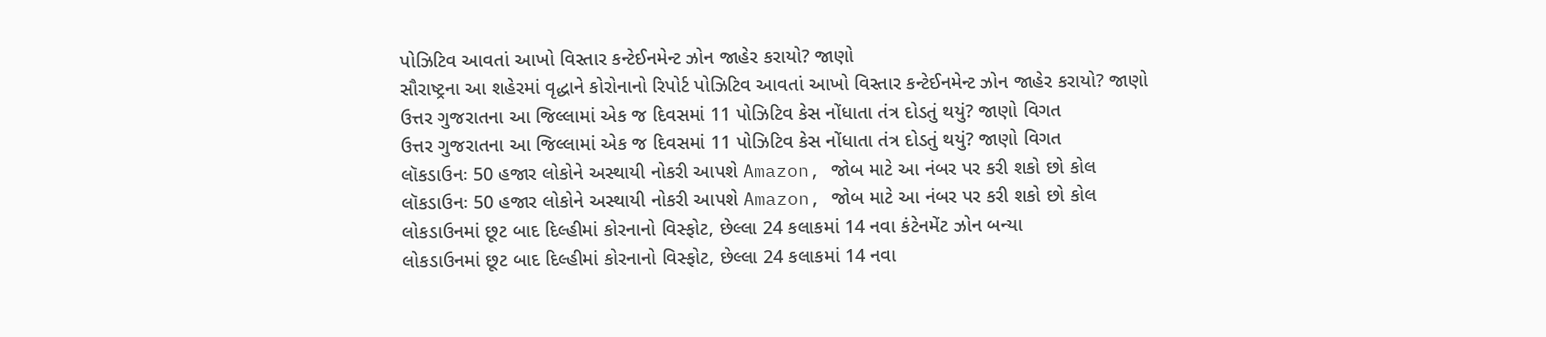પોઝિટિવ આવતાં આખો વિસ્તાર કન્ટેઈનમેન્ટ ઝોન જાહેર કરાયો? જાણો
સૌરાષ્ટ્રના આ શહેરમાં વૃદ્ધાને કોરોનાનો રિપોર્ટ પોઝિટિવ આવતાં આખો વિસ્તાર કન્ટેઈનમેન્ટ ઝોન જાહેર કરાયો? જાણો
ઉત્તર ગુજરાતના આ જિલ્લામાં એક જ દિવસમાં 11 પોઝિટિવ કેસ નોંધાતા તંત્ર દોડતું થયું? જાણો વિગત
ઉત્તર ગુજરાતના આ જિલ્લામાં એક જ દિવસમાં 11 પોઝિટિવ કેસ નોંધાતા તંત્ર દોડતું થયું? જાણો વિગત
લૉકડાઉનઃ 50 હજાર લોકોને અસ્થાયી નોકરી આપશે Amazon, જોબ માટે આ નંબર પર કરી શકો છો કોલ
લૉકડાઉનઃ 50 હજાર લોકોને અસ્થાયી નોકરી આપશે Amazon, જોબ માટે આ નંબર પર કરી શકો છો કોલ
લોકડાઉનમાં છૂટ બાદ દિલ્હીમાં કોરનાનો વિસ્ફોટ, છેલ્લા 24 કલાકમાં 14 નવા કંટેનમેંટ ઝોન બન્યા
લોકડાઉનમાં છૂટ બાદ દિલ્હીમાં કોરનાનો વિસ્ફોટ, છેલ્લા 24 કલાકમાં 14 નવા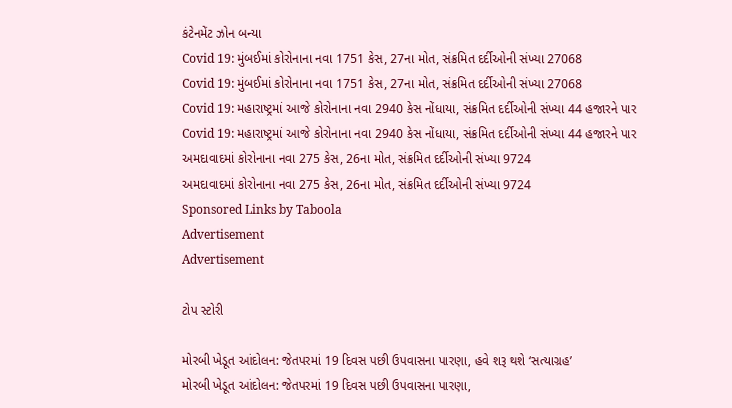કંટેનમેંટ ઝોન બન્યા
Covid 19: મુંબઈમાં કોરોનાના નવા 1751 કેસ, 27ના મોત, સંક્રમિત દર્દીઓની સંખ્યા 27068
Covid 19: મુંબઈમાં કોરોનાના નવા 1751 કેસ, 27ના મોત, સંક્રમિત દર્દીઓની સંખ્યા 27068
Covid 19: મહારાષ્ટ્રમાં આજે કોરોનાના નવા 2940 કેસ નોંધાયા, સંક્રમિત દર્દીઓની સંખ્યા 44 હજારને પાર
Covid 19: મહારાષ્ટ્રમાં આજે કોરોનાના નવા 2940 કેસ નોંધાયા, સંક્રમિત દર્દીઓની સંખ્યા 44 હજારને પાર
અમદાવાદમાં કોરોનાના નવા 275 કેસ, 26ના મોત, સંક્રમિત દર્દીઓની સંખ્યા 9724
અમદાવાદમાં કોરોનાના નવા 275 કેસ, 26ના મોત, સંક્રમિત દર્દીઓની સંખ્યા 9724
Sponsored Links by Taboola
Advertisement
Advertisement

ટોપ સ્ટોરી

મોરબી ખેડૂત આંદોલન: જેતપરમાં 19 દિવસ પછી ઉપવાસના પારણા, હવે શરૂ થશે ‘સત્યાગ્રહ’
મોરબી ખેડૂત આંદોલન: જેતપરમાં 19 દિવસ પછી ઉપવાસના પારણા,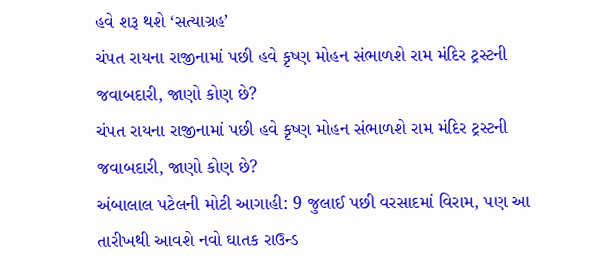હવે શરૂ થશે ‘સત્યાગ્રહ’
ચંપત રાયના રાજીનામાં પછી હવે કૃષ્ણ મોહન સંભાળશે રામ મંદિર ટ્રસ્ટની જવાબદારી, જાણો કોણ છે?
ચંપત રાયના રાજીનામાં પછી હવે કૃષ્ણ મોહન સંભાળશે રામ મંદિર ટ્રસ્ટની જવાબદારી, જાણો કોણ છે?
અંબાલાલ પટેલની મોટી આગાહી: 9 જુલાઈ પછી વરસાદમાં વિરામ, પણ આ તારીખથી આવશે નવો ઘાતક રાઉન્ડ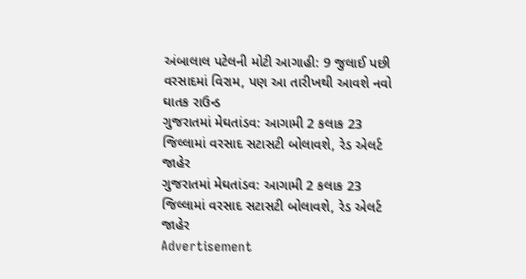અંબાલાલ પટેલની મોટી આગાહી: 9 જુલાઈ પછી વરસાદમાં વિરામ, પણ આ તારીખથી આવશે નવો ઘાતક રાઉન્ડ
ગુજરાતમાં મેઘતાંડવ: આગામી 2 કલાક 23 જિલ્લામાં વરસાદ સટાસટી બોલાવશે, રેડ એલર્ટ જાહેર
ગુજરાતમાં મેઘતાંડવ: આગામી 2 કલાક 23 જિલ્લામાં વરસાદ સટાસટી બોલાવશે, રેડ એલર્ટ જાહેર
Advertisement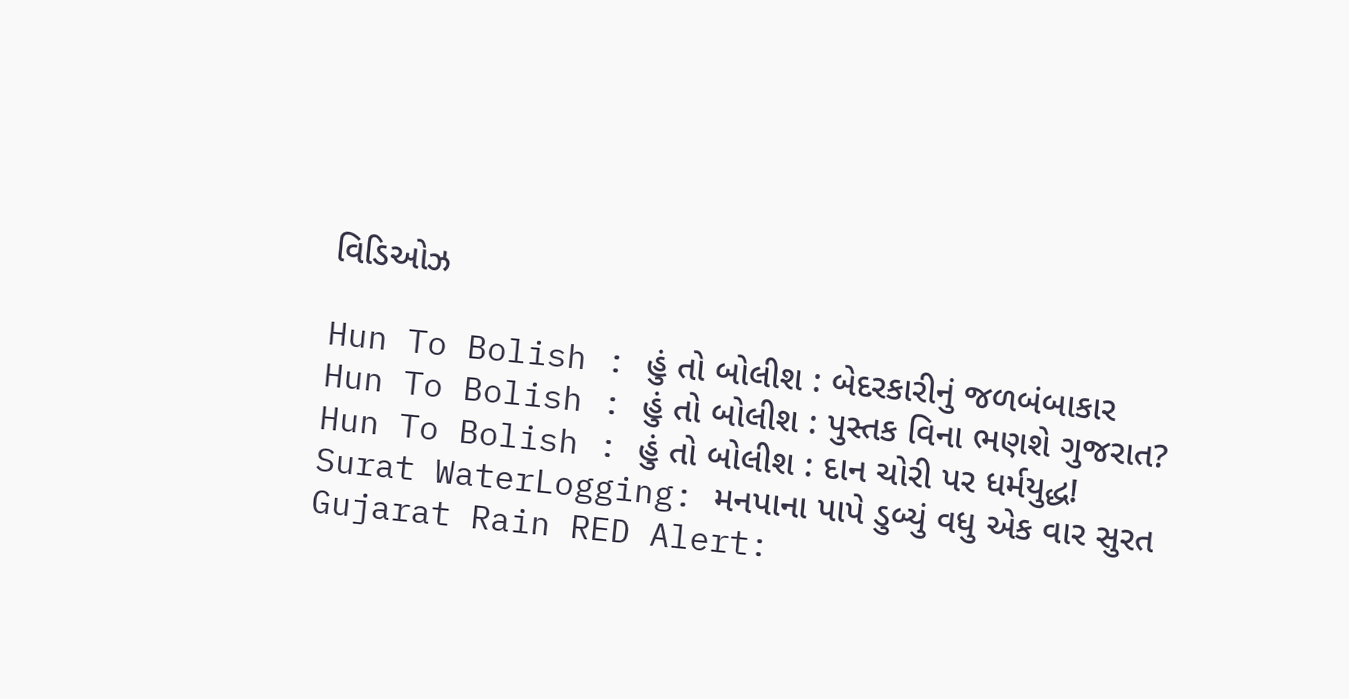વિડિઓઝ

Hun To Bolish : હું તો બોલીશ : બેદરકારીનું જળબંબાકાર
Hun To Bolish : હું તો બોલીશ : પુસ્તક વિના ભણશે ગુજરાત?
Hun To Bolish : હું તો બોલીશ : દાન ચોરી પર ધર્મયુદ્ધ!
Surat WaterLogging: મનપાના પાપે ડુબ્યું વધુ એક વાર સુરત
Gujarat Rain RED Alert: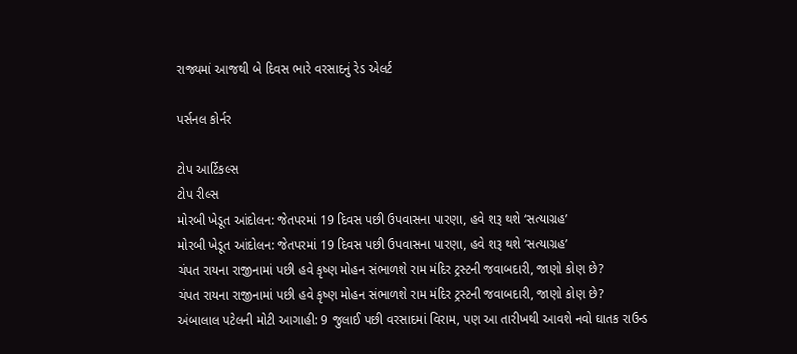રાજ્યમાં આજથી બે દિવસ ભારે વરસાદનું રેડ એલર્ટ

પર્સનલ કોર્નર

ટોપ આર્ટિકલ્સ
ટોપ રીલ્સ
મોરબી ખેડૂત આંદોલન: જેતપરમાં 19 દિવસ પછી ઉપવાસના પારણા, હવે શરૂ થશે ‘સત્યાગ્રહ’
મોરબી ખેડૂત આંદોલન: જેતપરમાં 19 દિવસ પછી ઉપવાસના પારણા, હવે શરૂ થશે ‘સત્યાગ્રહ’
ચંપત રાયના રાજીનામાં પછી હવે કૃષ્ણ મોહન સંભાળશે રામ મંદિર ટ્રસ્ટની જવાબદારી, જાણો કોણ છે?
ચંપત રાયના રાજીનામાં પછી હવે કૃષ્ણ મોહન સંભાળશે રામ મંદિર ટ્રસ્ટની જવાબદારી, જાણો કોણ છે?
અંબાલાલ પટેલની મોટી આગાહી: 9 જુલાઈ પછી વરસાદમાં વિરામ, પણ આ તારીખથી આવશે નવો ઘાતક રાઉન્ડ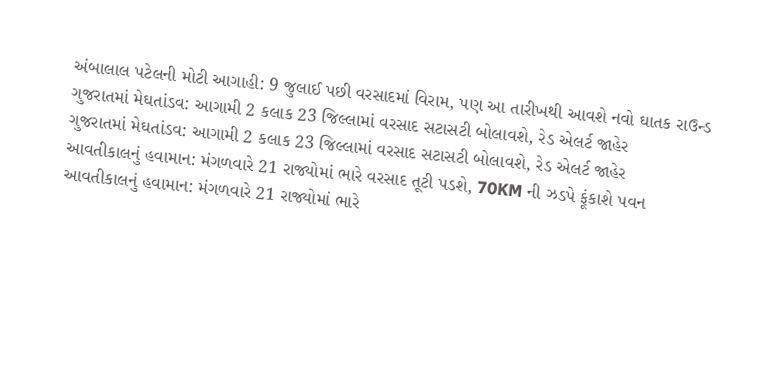અંબાલાલ પટેલની મોટી આગાહી: 9 જુલાઈ પછી વરસાદમાં વિરામ, પણ આ તારીખથી આવશે નવો ઘાતક રાઉન્ડ
ગુજરાતમાં મેઘતાંડવ: આગામી 2 કલાક 23 જિલ્લામાં વરસાદ સટાસટી બોલાવશે, રેડ એલર્ટ જાહેર
ગુજરાતમાં મેઘતાંડવ: આગામી 2 કલાક 23 જિલ્લામાં વરસાદ સટાસટી બોલાવશે, રેડ એલર્ટ જાહેર
આવતીકાલનું હવામાન: મંગળવારે 21 રાજ્યોમાં ભારે વરસાદ તૂટી પડશે, 70KM ની ઝડપે ફૂંકાશે પવન
આવતીકાલનું હવામાન: મંગળવારે 21 રાજ્યોમાં ભારે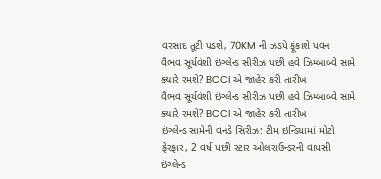વરસાદ તૂટી પડશે, 70KM ની ઝડપે ફૂંકાશે પવન
વૈભવ સૂર્યવંશી ઇંગ્લેન્ડ સીરીઝ પછી હવે ઝિમ્બાબ્વે સામે ક્યારે રમશે? BCCI એ જાહેર કરી તારીખ
વૈભવ સૂર્યવંશી ઇંગ્લેન્ડ સીરીઝ પછી હવે ઝિમ્બાબ્વે સામે ક્યારે રમશે? BCCI એ જાહેર કરી તારીખ
ઇંગ્લેન્ડ સામેની વનડે સિરીઝ: ટીમ ઇન્ડિયામાં મોટો ફેરફાર, 2 વર્ષ પછી સ્ટાર ઓલરાઉન્ડરની વાપસી
ઇંગ્લેન્ડ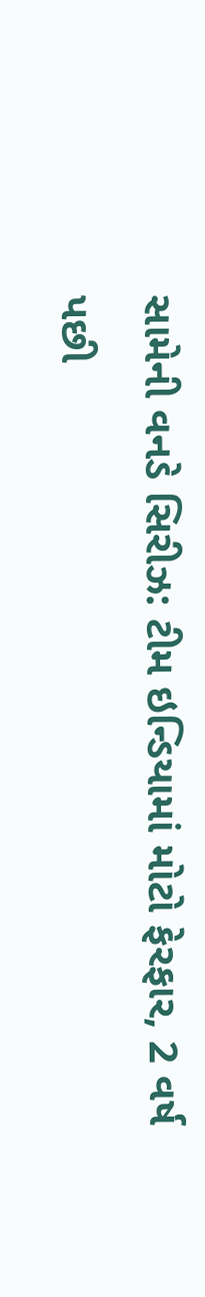સામેની વનડે સિરીઝ: ટીમ ઇન્ડિયામાં મોટો ફેરફાર, 2 વર્ષ પછી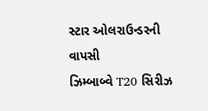સ્ટાર ઓલરાઉન્ડરની વાપસી
ઝિમ્બાબ્વે T20 સિરીઝ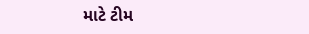માટે ટીમ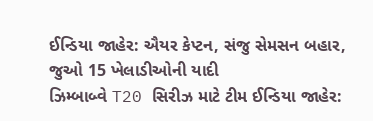ઈન્ડિયા જાહેર: ઐયર કેપ્ટન, સંજુ સેમસન બહાર, જુઓ 15 ખેલાડીઓની યાદી
ઝિમ્બાબ્વે T20 સિરીઝ માટે ટીમ ઈન્ડિયા જાહેર: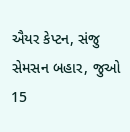ઐયર કેપ્ટન, સંજુ સેમસન બહાર, જુઓ 15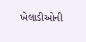ખેલાડીઓની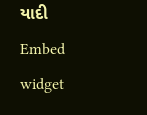યાદી
Embed widget